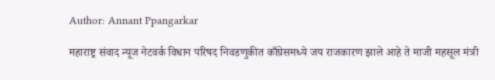Author: Annant Ppangarkar

महाराष्ट्र संवाद न्यूज नेटवर्क विधान परिषद निवडणुकीत काँग्रेसमध्ये जय राजकारण झाले आहे ते माजी महसूल मंत्री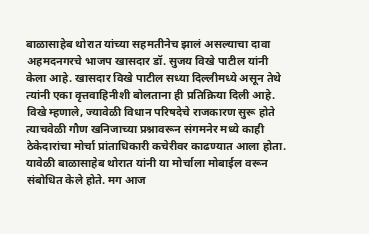बाळासाहेब थोरात यांच्या सहमतीनेच झालं असल्याचा दावा अहमदनगरचे भाजप खासदार डॉ. सुजय विखे पाटील यांनी केला आहे. खासदार विखे पाटील सध्या दिल्लीमध्ये असून तेथे त्यांनी एका वृत्तवाहिनीशी बोलताना ही प्रतिक्रिया दिली आहे. विखे म्हणाले, ज्यावेळी विधान परिषदेचे राजकारण सुरू होते त्याचवेळी गौण खनिजाच्या प्रश्नावरून संगमनेर मध्ये काही ठेकेदारांचा मोर्चा प्रांताधिकारी कचेरीवर काढण्यात आला होता. यावेळी बाळासाहेब थोरात यांनी या मोर्चाला मोबाईल वरून संबोधित केले होते. मग आज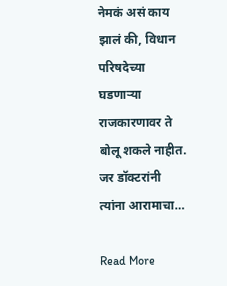नेमकं असं काय झालं की, विधान परिषदेच्या घडणाऱ्या राजकारणावर ते बोलू शकले नाहीत. जर डॉक्टरांनी त्यांना आरामाचा…

Read More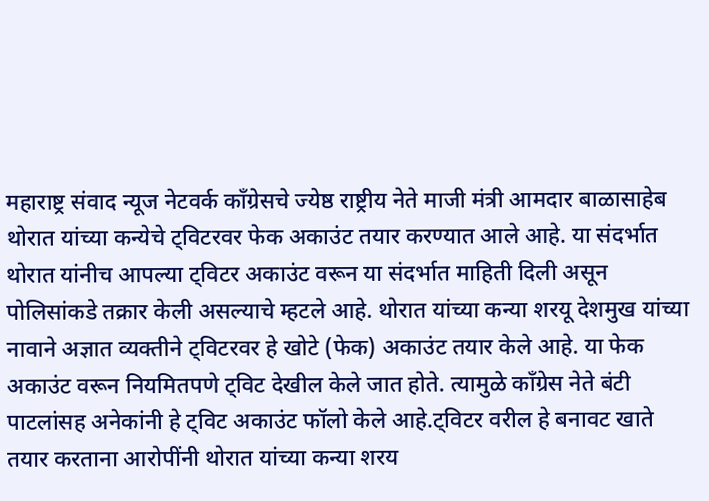महाराष्ट्र संवाद न्यूज नेटवर्क काँग्रेसचे ज्येष्ठ राष्ट्रीय नेते माजी मंत्री आमदार बाळासाहेब थोरात यांच्या कन्येचे ट्विटरवर फेक अकाउंट तयार करण्यात आले आहे. या संदर्भात थोरात यांनीच आपल्या ट्विटर अकाउंट वरून या संदर्भात माहिती दिली असून पोलिसांकडे तक्रार केली असल्याचे म्हटले आहे. थोरात यांच्या कन्या शरयू देशमुख यांच्या नावाने अज्ञात व्यक्तीने ट्विटरवर हे खोटे (फेक) अकाउंट तयार केले आहे. या फेक अकाउंट वरून नियमितपणे ट्विट देखील केले जात होते. त्यामुळे काँग्रेस नेते बंटी पाटलांसह अनेकांनी हे ट्विट अकाउंट फॉलो केले आहे.ट्विटर वरील हे बनावट खाते तयार करताना आरोपींनी थोरात यांच्या कन्या शरय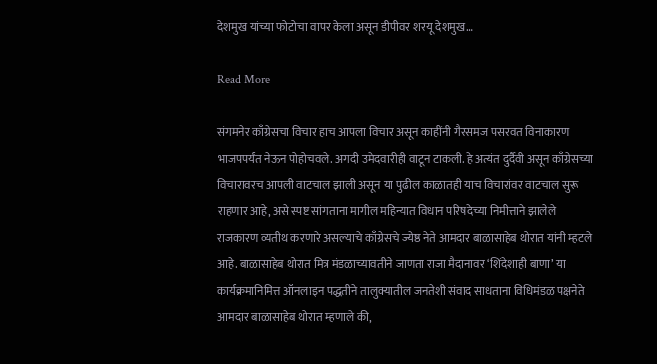देशमुख यांच्या फोटोचा वापर केला असून डीपीवर शरयू देशमुख…

Read More

संगमनेर काँग्रेसचा विचार हाच आपला विचार असून काहींनी गैरसमज पसरवत विनाकारण भाजपपर्यंत नेऊन पोहोचवले. अगदी उमेदवारीही वाटून टाकली. हे अत्यंत दुर्दैवी असून काँग्रेसच्या विचारावरच आपली वाटचाल झाली असून या पुढील काळातही याच विचारांवर वाटचाल सुरू राहणार आहे, असे स्पष्ट सांगताना मागील महिन्यात विधान परिषदेच्या निमीत्ताने झालेले राजकारण व्यतीथ करणारे असल्याचे काँग्रेसचे ज्येष्ठ नेते आमदार बाळासाहेब थोरात यांनी म्हटले आहे. बाळासाहेब थोरात मित्र मंडळाच्यावतीने जाणता राजा मैदानावर ‘शिंदेशाही बाणा’ या कार्यक्रमानिमित्त ऑनलाइन पद्धतीने तालुक्यातील जनतेशी संवाद साधताना विधिमंडळ पक्षनेते आमदार बाळासाहेब थोरात म्हणाले की,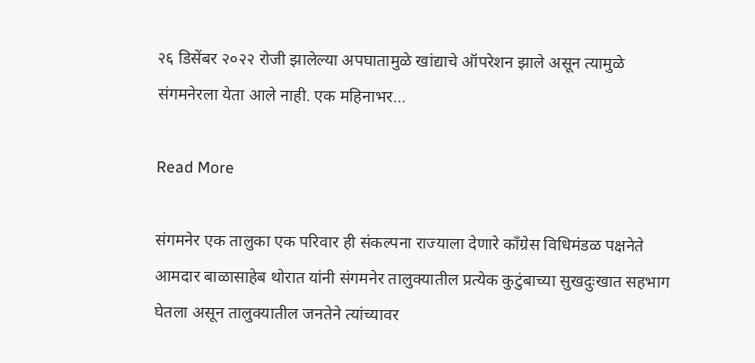२६ डिसेंबर २०२२ रोजी झालेल्या अपघातामुळे खांद्याचे ऑपरेशन झाले असून त्यामुळे संगमनेरला येता आले नाही. एक महिनाभर…

Read More

संगमनेर एक तालुका एक परिवार ही संकल्पना राज्याला देणारे काँग्रेस विधिमंडळ पक्षनेते आमदार बाळासाहेब थोरात यांनी संगमनेर तालुक्यातील प्रत्येक कुटुंबाच्या सुखदुःखात सहभाग घेतला असून तालुक्यातील जनतेने त्यांच्यावर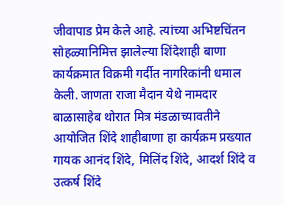जीवापाड प्रेम केले आहे. त्यांच्या अभिष्टचिंतन सोहळ्यानिमित्त झालेल्या शिंदेशाही बाणा कार्यक्रमात विक्रमी गर्दीत नागरिकांनी धमाल केली. जाणता राजा मैदान येथे नामदार बाळासाहेब थोरात मित्र मंडळाच्यावतीने आयोजित शिंदे शाहीबाणा हा कार्यक्रम प्रख्यात गायक आनंद शिंदे, मिलिंद शिंदे, आदर्श शिंदे व उत्कर्ष शिंदे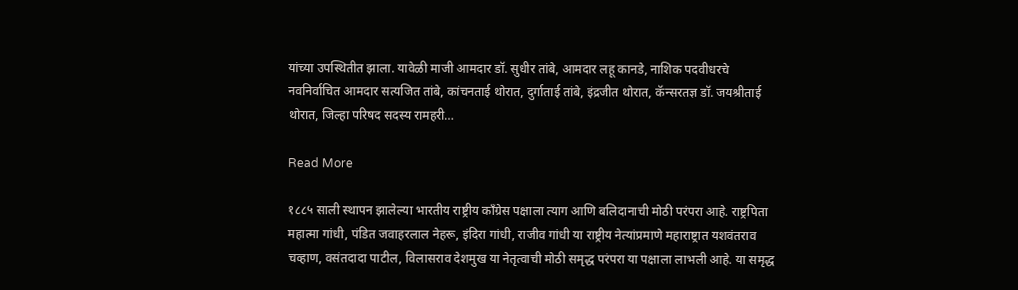यांच्या उपस्थितीत झाला. यावेळी माजी आमदार डॉ. सुधीर तांबे, आमदार लहू कानडे, नाशिक पदवीधरचे नवनिर्वाचित आमदार सत्यजित तांबे, कांचनताई थोरात, दुर्गाताई तांबे, इंद्रजीत थोरात, कॅन्सरतज्ञ डॉ. जयश्रीताई थोरात, जिल्हा परिषद सदस्य रामहरी…

Read More

१८८५ साली स्थापन झालेल्या भारतीय राष्ट्रीय काँग्रेस पक्षाला त्याग आणि बलिदानाची मोठी परंपरा आहे. राष्ट्रपिता महात्मा गांधी, पंडित जवाहरलाल नेहरू, इंदिरा गांधी, राजीव गांधी या राष्ट्रीय नेत्यांप्रमाणे महाराष्ट्रात यशवंतराव चव्हाण, वसंतदादा पाटील, विलासराव देशमुख या नेतृत्वाची मोठी समृद्ध परंपरा या पक्षाला लाभली आहे. या समृद्ध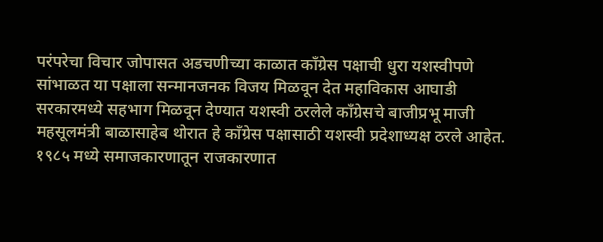परंपरेचा विचार जोपासत अडचणीच्या काळात काँग्रेस पक्षाची धुरा यशस्वीपणे सांभाळत या पक्षाला सन्मानजनक विजय मिळवून देत महाविकास आघाडी सरकारमध्ये सहभाग मिळवून देण्यात यशस्वी ठरलेले काँग्रेसचे बाजीप्रभू माजी महसूलमंत्री बाळासाहेब थोरात हे काँग्रेस पक्षासाठी यशस्वी प्रदेशाध्यक्ष ठरले आहेत. १९८५ मध्ये समाजकारणातून राजकारणात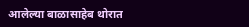आलेल्या बाळासाहेब थोरात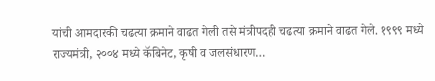यांची आमदारकी चढत्या क्रमाने वाढत गेली तसे मंत्रीपदही चढत्या क्रमाने वाढत गेले. १९९९ मध्ये राज्यमंत्री, २००४ मध्ये कॅबिनेट, कृषी व जलसंधारण…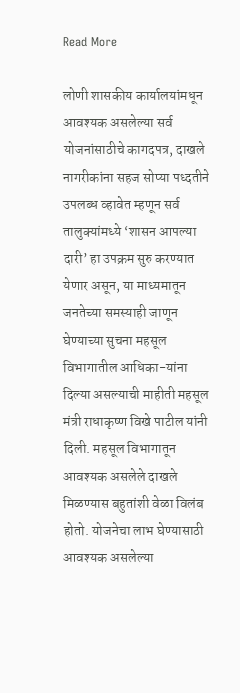Read More

लोणी शासकीय कार्यालयांमधून आवश्‍यक असलेल्‍या सर्व योजनांसाठीचे कागदपत्र, दाखले नागरीकांना सहज सोप्‍या पध्‍दतीने उप‍लब्‍ध व्‍हावेत म्‍हणून सर्व तालुक्‍यांमध्‍ये ‘शासन आपल्‍या दारी’ हा उपक्रम सुरु करण्‍यात येणार असून, या माध्‍यमातून जनतेच्‍या समस्‍याही जाणून घेण्‍याच्‍या सुचना महसूल विभागातील आधिका-यांना दिल्‍या असल्‍याची माहीती महसूल मंत्री राधाकृष्‍ण विखे पाटील यांनी दिली. महसूल विभागातून आवश्‍यक असलेले दाखले मिळण्‍यास बहुतांशी वेळा विलंब होतो. योजनेचा लाभ घेण्‍यासाठी आवश्‍यक असलेल्‍या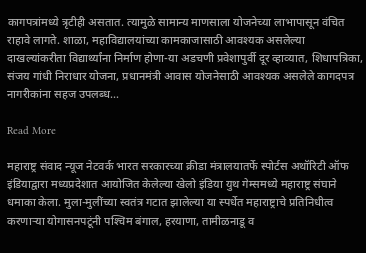कागपत्रांमध्‍ये त्रृटीही असतात. त्‍यामुळे सामान्‍य माणसाला योजनेच्‍या लाभापासून वंचित राहावे लागते. शाळा, महाविद्यालयांच्‍या कामकाजासाठी आवश्‍यक असलेल्‍या दाखल्‍यांकरीता विद्यार्थ्‍यांना निर्माण होणा-या अडचणी प्रवेशापुर्वी दूर व्‍हाव्‍यात, शिधापत्रिका, संजय गांधी निराधार योजना, प्रधानमंत्री आवास योजनेसाठी आवश्‍यक असलेले कागदपत्र नागरीकांना सहज उपलब्‍ध…

Read More

महाराष्ट्र संवाद न्यूज नेटवर्क भारत सरकारच्या क्रीडा मंत्रालयातर्फे स्पोर्टस अथॉरिटी ऑफ इंडियाद्वारा मध्यप्रदेशात आयोजित केलेल्या खेलो इंडिया युथ गेम्समध्ये महाराष्ट्र संघाने धमाका केला. मुला-मुलींच्या स्वतंत्र गटात झालेल्या या स्पर्धेत महाराष्ट्राचे प्रतिनिधीत्व करणार्‍या योगासनपटूंनी पश्‍चिम बंगाल, हरयाणा, तामीळनाडू व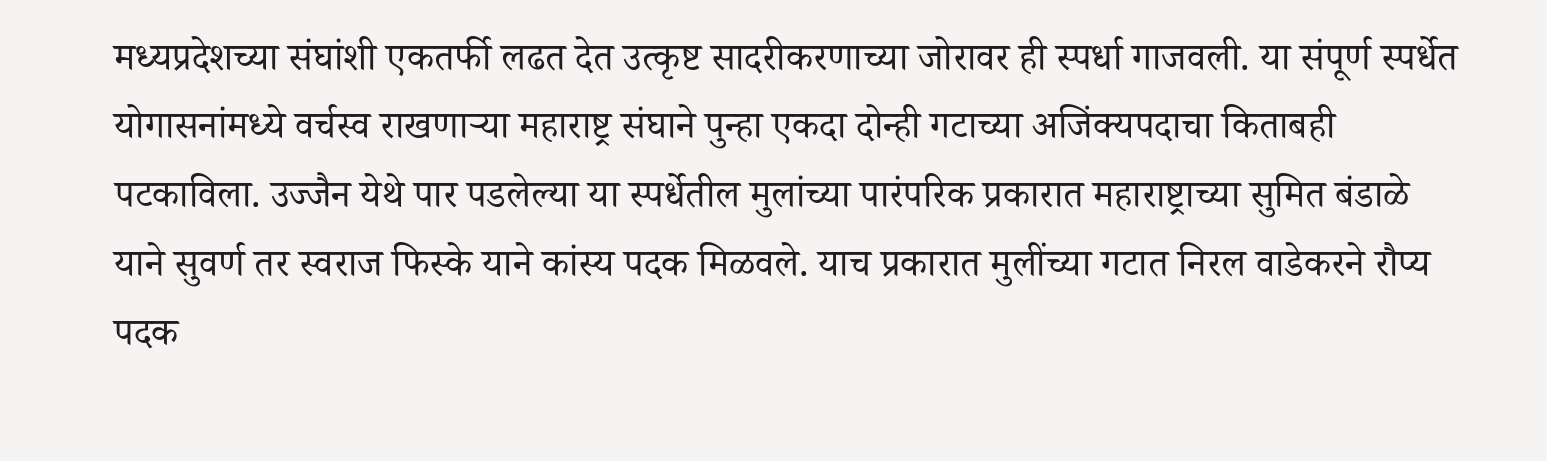मध्यप्रदेशच्या संघांशी एकतर्फी लढत देत उत्कृष्ट सादरीकरणाच्या जोरावर ही स्पर्धा गाजवली. या संपूर्ण स्पर्धेत योगासनांमध्ये वर्चस्व राखणार्‍या महाराष्ट्र संघाने पुन्हा एकदा दोन्ही गटाच्या अजिंक्यपदाचा किताबही पटकाविला. उज्जैन येथे पार पडलेल्या या स्पर्धेतील मुलांच्या पारंपरिक प्रकारात महाराष्ट्राच्या सुमित बंडाळे याने सुवर्ण तर स्वराज फिस्के याने कांस्य पदक मिळवले. याच प्रकारात मुलींच्या गटात निरल वाडेकरने रौप्य पदक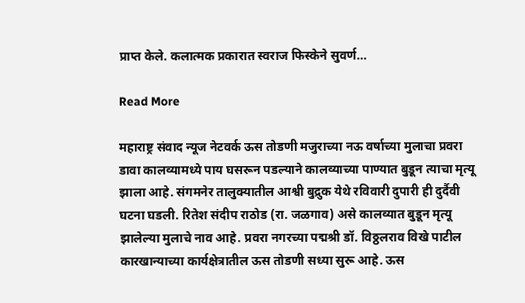प्राप्त केले. कलात्मक प्रकारात स्वराज फिस्केने सुवर्ण…

Read More

महाराष्ट्र संवाद न्यूज नेटवर्क ऊस तोडणी मजुराच्या नऊ वर्षाच्या मुलाचा प्रवरा डावा कालव्यामध्ये पाय घसरून पडल्याने कालव्याच्या पाण्यात बुडून त्याचा मृत्यू झाला आहे. संगमनेर तालुक्यातील आश्वी बुद्रुक येथे रविवारी दुपारी ही दुर्दैवी घटना घडली. रितेश संदीप राठोड (रा. जळगाव) असे कालव्यात बुडून मृत्यू झालेल्या मुलाचे नाव आहे. प्रवरा नगरच्या पद्मश्री डॉ. विठ्ठलराव विखे पाटील कारखान्याच्या कार्यक्षेत्रातील ऊस तोडणी सध्या सुरू आहे. ऊस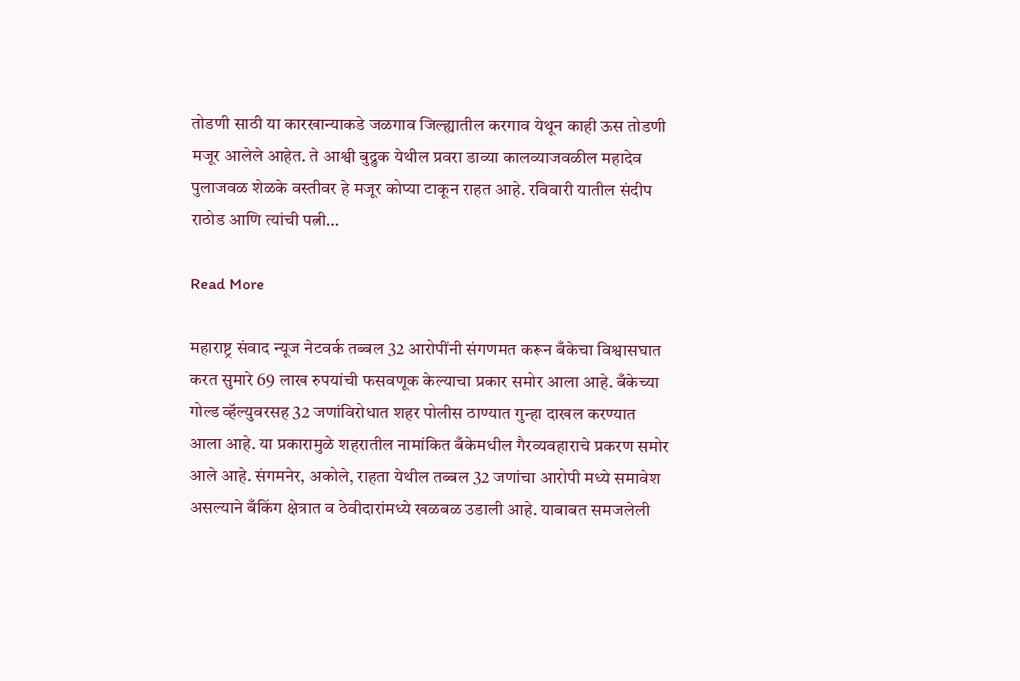तोडणी साठी या कारखान्याकडे जळगाव जिल्ह्यातील करगाव येथून काही ऊस तोडणी मजूर आलेले आहेत. ते आश्वी बुद्रुक येथील प्रवरा डाव्या कालव्याजवळील महादेव पुलाजवळ शेळके वस्तीवर हे मजूर कोप्या टाकून राहत आहे. रविवारी यातील संदीप राठोड आणि त्यांची पत्नी…

Read More

महाराष्ट्र संवाद न्यूज नेटवर्क तब्बल 32 आरोपींनी संगणमत करून बँकेचा विश्वासघात करत सुमारे 69 लाख रुपयांची फसवणूक केल्याचा प्रकार समोर आला आहे. बँकेच्या गोल्ड व्हॅल्युवरसह 32 जणांविरोधात शहर पोलीस ठाण्यात गुन्हा दाखल करण्यात आला आहे. या प्रकारामुळे शहरातील नामांकित बँकेमधील गैरव्यवहाराचे प्रकरण समोर आले आहे. संगमनेर, अकोले, राहता येथील तब्बल 32 जणांचा आरोपी मध्ये समावेश असल्याने बँकिंग क्षेत्रात व ठेवीदारांमध्ये खळबळ उडाली आहे. याबाबत समजलेली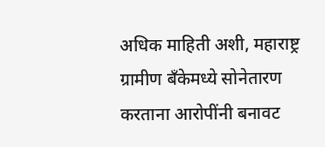अधिक माहिती अशी, महाराष्ट्र ग्रामीण बँकेमध्ये सोनेतारण करताना आरोपींनी बनावट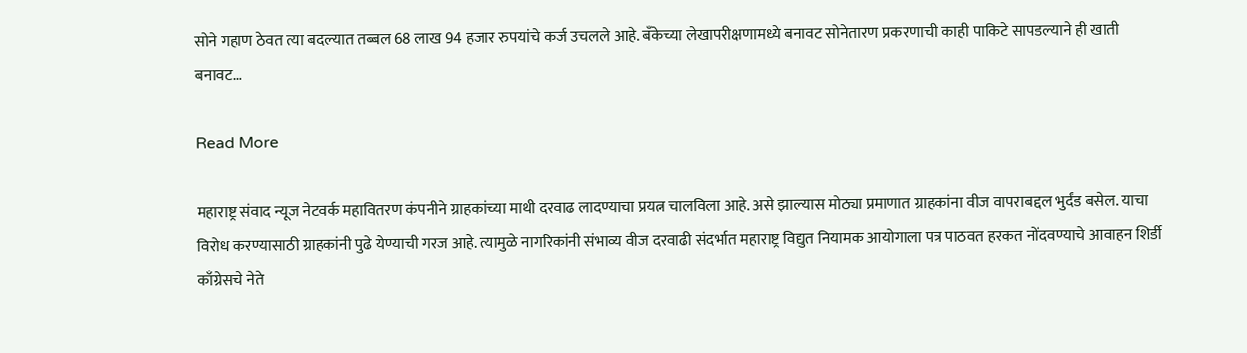सोने गहाण ठेवत त्या बदल्यात तब्बल 68 लाख 94 हजार रुपयांचे कर्ज उचलले आहे. बँकेच्या लेखापरीक्षणामध्ये बनावट सोनेतारण प्रकरणाची काही पाकिटे सापडल्याने ही खाती बनावट…

Read More

महाराष्ट्र संवाद न्यूज नेटवर्क महावितरण कंपनीने ग्राहकांच्या माथी दरवाढ लादण्याचा प्रयत्न चालविला आहे. असे झाल्यास मोठ्या प्रमाणात ग्राहकांना वीज वापराबद्दल भुर्दंड बसेल. याचा विरोध करण्यासाठी ग्राहकांनी पुढे येण्याची गरज आहे. त्यामुळे नागरिकांनी संभाव्य वीज दरवाढी संदर्भात महाराष्ट्र विद्युत नियामक आयोगाला पत्र पाठवत हरकत नोंदवण्याचे आवाहन शिर्डी काँग्रेसचे नेते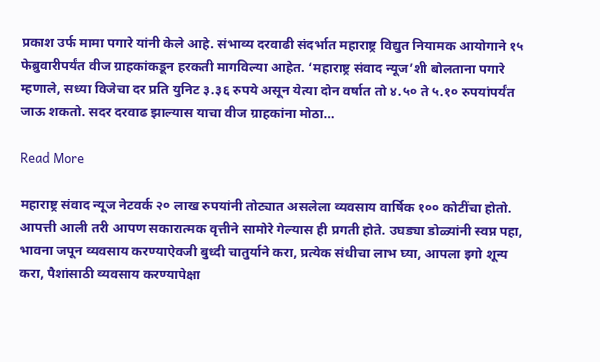प्रकाश उर्फ मामा पगारे यांनी केले आहे. संभाव्य दरवाढी संदर्भात महाराष्ट्र विद्युत नियामक आयोगाने १५ फेब्रुवारीपर्यंत वीज ग्राहकांकडून हरकती मागविल्या आहेत. ‘महाराष्ट्र संवाद न्यूज’शी बोलताना पगारे म्हणाले, सध्या विजेचा दर प्रति युनिट ३.३६ रुपये असून येत्या दोन वर्षात तो ४.५० ते ५.१० रुपयांपर्यंत जाऊ शकतो. सदर दरवाढ झाल्यास याचा वीज ग्राहकांना मोठा…

Read More

महाराष्ट्र संवाद न्यूज नेटवर्क २० लाख रुपयांनी तोट्यात असलेला व्यवसाय वार्षिक १०० कोटींचा होतो. आपत्ती आली तरी आपण सकारात्मक वृत्तीने सामोरे गेल्यास ही प्रगती होते. उघड्या डोळ्यांनी स्वप्न पहा, भावना जपून व्यवसाय करण्याऐवजी बुध्दी चातुर्याने करा, प्रत्येक संधीचा लाभ घ्या, आपला इगो शून्य करा, पैशांसाठी व्यवसाय करण्यापेक्षा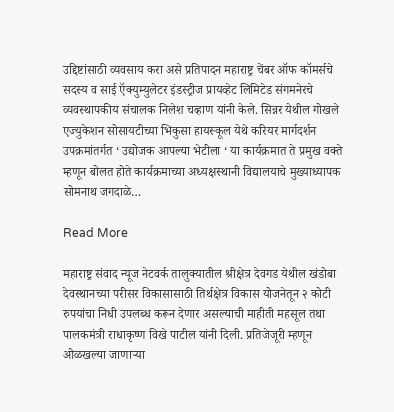उद्दिष्टांसाठी व्यवसाय करा असे प्रतिपादन महाराष्ट्र चेंबर ऑफ कॉमर्सचे सदस्य व साई ऍक्युम्युलेटर इंडस्ट्रीज प्रायव्हेट लिमिटेड संगमनेरचे व्यवस्थापकीय संचालक निलेश चव्हाण यांनी केले. सिन्नर येथील गोखले एज्युकेशन सोसायटीच्या भिकुसा हायस्कूल येथे करियर मार्गदर्शन उपक्रमांतर्गत ‘ उद्योजक आपल्या भेटीला ‘ या कार्यक्रमात ते प्रमुख वक्ते म्हणून बोलत होते कार्यक्रमाच्या अध्यक्षस्थानी विद्यालयाचे मुख्याध्यापक सोमनाथ जगदाळे…

Read More

महाराष्ट्र संवाद न्यूज नेटवर्क तालुक्यातील श्रीक्षेत्र देवगड येथील खंडोबा देवस्थानच्या परीसर विकासासाठी तिर्थक्षेत्र विकास योजनेतून २ कोटी रुपयांचा निधी उपलब्ध करून देणार असल्याची माहीती महसूल तथा पालकमंत्री राधाकृष्ण विखे पाटील यांनी दिली. प्रतिजेजूरी म्हणून ओळखल्या जाणाऱ्या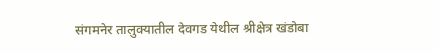संगमनेर तालुक्यातील देवगड येथील श्रीक्षेत्र खंडोबा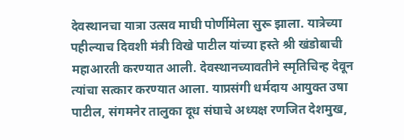देवस्थानचा यात्रा उत्सव माघी पोर्णीमेला सुरू झाला. यात्रेच्या पहील्याच दिवशी मंत्री विखे पाटील यांच्या हस्ते श्री खंडोबाची महाआरती करण्यात आली. देवस्थानच्यावतीने स्मृतिचिन्ह देवून त्यांचा सत्कार करण्यात आला. याप्रसंगी धर्मदाय आयुक्त उषा पाटील, संगमनेर तालुका दूध संघाचे अध्यक्ष रणजित देशमुख,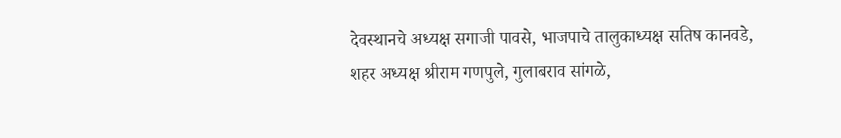देवस्थानचे अध्यक्ष सगाजी पावसे, भाजपाचे तालुकाध्यक्ष सतिष कानवडे, शहर अध्यक्ष श्रीराम गणपुले, गुलाबराव सांगळे,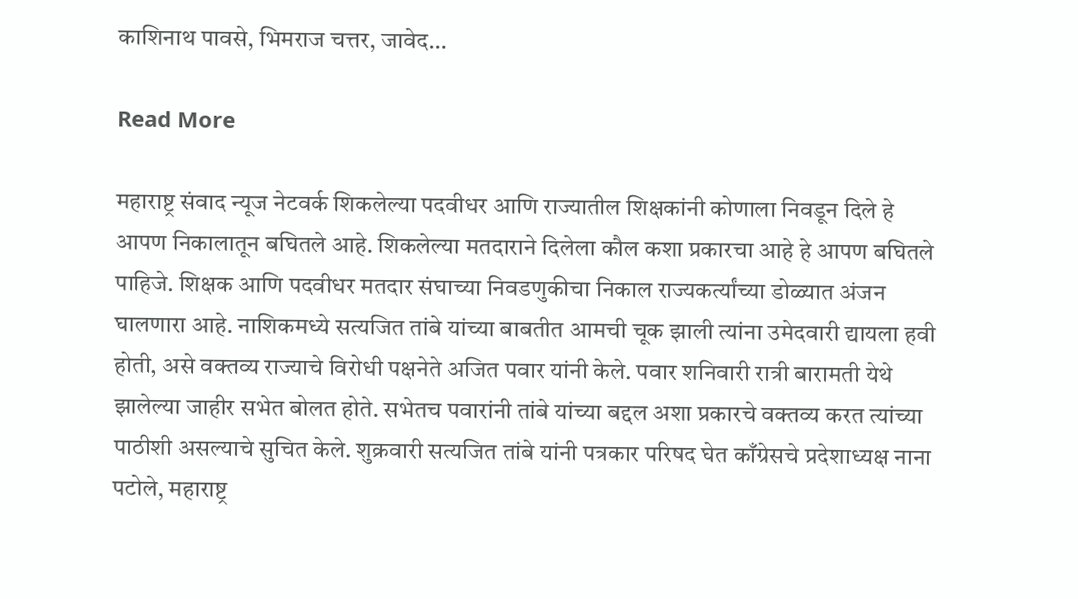काशिनाथ पावसे, भिमराज चत्तर, जावेद…

Read More

महाराष्ट्र संवाद न्यूज नेटवर्क शिकलेल्या पदवीधर आणि राज्यातील शिक्षकांनी कोणाला निवडून दिले हे आपण निकालातून बघितले आहे. शिकलेल्या मतदाराने दिलेला कौल कशा प्रकारचा आहे हे आपण बघितले पाहिजे. शिक्षक आणि पदवीधर मतदार संघाच्या निवडणुकीचा निकाल राज्यकर्त्यांच्या डोळ्यात अंजन घालणारा आहे. नाशिकमध्ये सत्यजित तांबे यांच्या बाबतीत आमची चूक झाली त्यांना उमेदवारी द्यायला हवी होती, असे वक्तव्य राज्याचे विरोधी पक्षनेते अजित पवार यांनी केले. पवार शनिवारी रात्री बारामती येथे झालेल्या जाहीर सभेत बोलत होते. सभेतच पवारांनी तांबे यांच्या बद्दल अशा प्रकारचे वक्तव्य करत त्यांच्या पाठीशी असल्याचे सुचित केले. शुक्रवारी सत्यजित तांबे यांनी पत्रकार परिषद घेत काँग्रेसचे प्रदेशाध्यक्ष नाना पटोले, महाराष्ट्र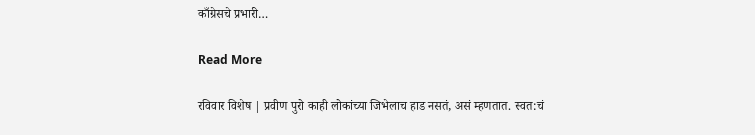काँग्रेसचे प्रभारी…

Read More

रविवार विशेष | प्रवीण पुरो काही लोकांच्या जिभेलाच हाड नसतं, असं म्हणतात. स्वत:चं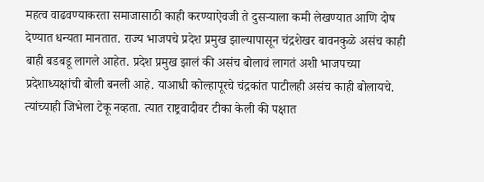महत्व वाढवण्याकरता समाजासाठी काही करण्याऐवजी ते दुसर्‍याला कमी लेखण्यात आणि दोष देण्यात धन्यता मानतात. राज्य भाजपचे प्रदेश प्रमुख झाल्यापासून चंद्रशेखर बावनकुळे असंच काही बाही बडबडू लागले आहेत. प्रदेश प्रमुख झालं की असंच बोलावं लागतं अशी भाजपच्या प्रदेशाध्यक्षांची बोली बनली आहे. याआधी कोल्हापूरचे चंद्रकांत पाटीलही असंच काही बोलायचे. त्यांच्याही जिभेला टेकू नव्हता. त्यात राष्ट्रवादीवर टीका केली की पक्षात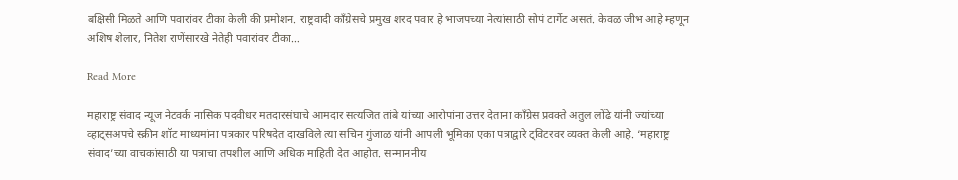बक्षिसी मिळते आणि पवारांवर टीका केली की प्रमोशन. राष्ट्रवादी काँग्रेसचे प्रमुख शरद पवार हे भाजपच्या नेत्यांसाठी सोपं टार्गेट असतं. केवळ जीभ आहे म्हणून अशिष शेलार, नितेश राणेंसारखे नेतेही पवारांवर टीका…

Read More

महाराष्ट्र संवाद न्यूज नेटवर्क नासिक पदवीधर मतदारसंघाचे आमदार सत्यजित तांबे यांच्या आरोपांना उत्तर देताना काँग्रेस प्रवक्ते अतुल लोंढे यांनी ज्यांच्या व्हाट्सअपचे स्क्रीन शॉट माध्यमांना पत्रकार परिषदेत दाखविले त्या सचिन गुंजाळ यांनी आपली भूमिका एका पत्राद्वारे ट्विटरवर व्यक्त केली आहे. ‘महाराष्ट्र संवाद’च्या वाचकांसाठी या पत्राचा तपशील आणि अधिक माहिती देत आहोत. सन्माननीय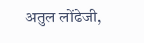अतुल लोंढेजी,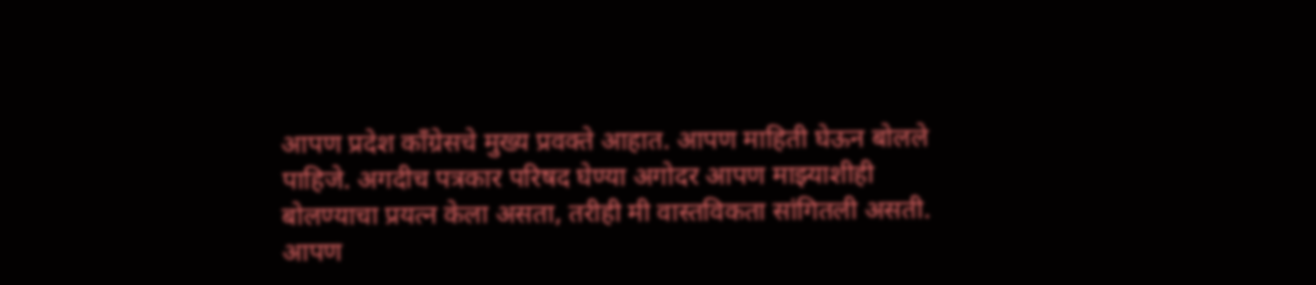आपण प्रदेश काँग्रेसचे मुख्य प्रवक्ते आहात. आपण माहिती घेऊन बोलले पाहिजे. अगदीच पत्रकार परिषद घेण्या अगोदर आपण माझ्याशीही बोलण्याचा प्रयत्न केला असता, तरीही मी वास्तविकता सांगितली असती. आपण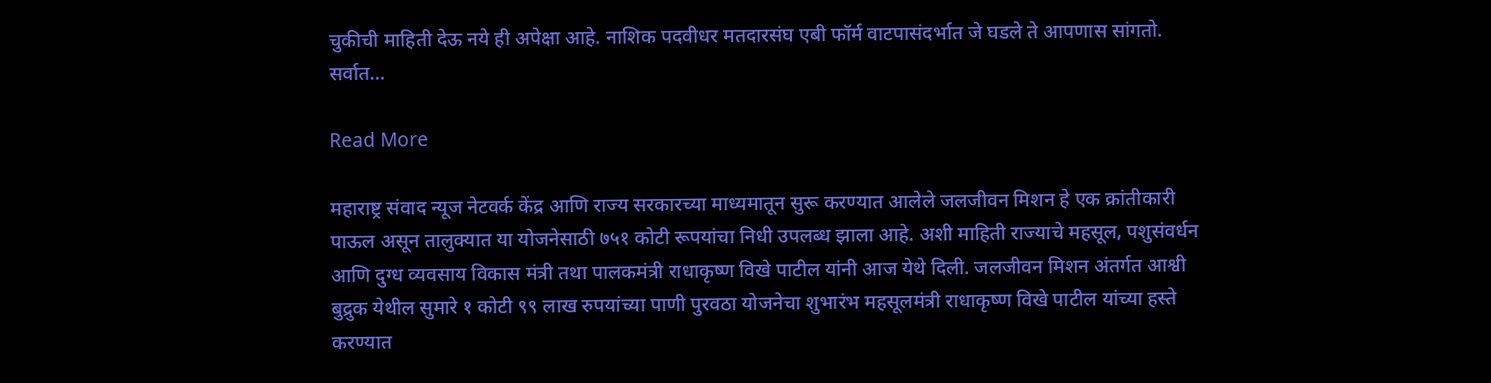चुकीची माहिती देऊ नये ही अपेक्षा आहे. नाशिक पदवीधर मतदारसंघ एबी फॉर्म वाटपासंदर्भात जे घडले ते आपणास सांगतो. सर्वात…

Read More

महाराष्ट्र संवाद न्यूज नेटवर्क केंद्र आणि राज्य सरकारच्या माध्यमातून सुरू करण्यात आलेले जलजीवन मिशन हे एक क्रांतीकारी पाऊल असून तालुक्यात या योजनेसाठी ७५१ कोटी रूपयांचा निधी उपलब्ध झाला आहे. अशी माहिती राज्याचे महसूल, पशुसंवर्धन आणि दुग्ध व्यवसाय विकास मंत्री तथा पालकमंत्री राधाकृष्ण विखे पाटील यांनी आज येथे दिली. जलजीवन मिशन अंतर्गत आश्वी बुद्रुक येथील सुमारे १ कोटी ९९ लाख रुपयांच्या पाणी पुरवठा योजनेचा शुभारंभ महसूलमंत्री राधाकृष्ण विखे पाटील यांच्या हस्ते करण्यात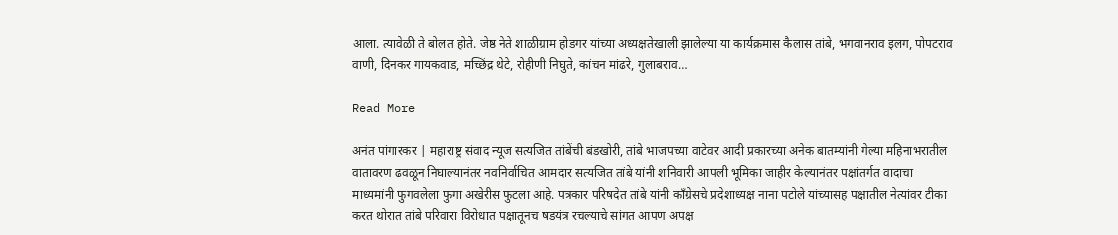आला. त्यावेळी ते बोलत होते. जेष्ठ नेते शाळीग्राम होडगर यांच्या अध्यक्षतेखाली झालेल्या या कार्यक्रमास कैलास तांबे, भगवानराव इलग, पोपटराव वाणी, दिनकर गायकवाड, मच्छिंद्र थेटे, रोहीणी निघुते, कांचन मांढरे, गुलाबराव…

Read More

अनंत पांगारकर | महाराष्ट्र संवाद न्यूज सत्यजित तांबेंची बंडखोरी, तांबे भाजपच्या वाटेवर आदी प्रकारच्या अनेक बातम्यांनी गेल्या महिनाभरातील वातावरण ढवळून निघाल्यानंतर नवनिर्वाचित आमदार सत्यजित तांबे यांनी शनिवारी आपली भूमिका जाहीर केल्यानंतर पक्षांतर्गत वादाचा माध्यमांनी फुगवलेला फुगा अखेरीस फुटला आहे. पत्रकार परिषदेत तांबे यांनी काँग्रेसचे प्रदेशाध्यक्ष नाना पटोले यांच्यासह पक्षातील नेत्यांवर टीका करत थोरात तांबे परिवारा विरोधात पक्षातूनच षडयंत्र रचल्याचे सांगत आपण अपक्ष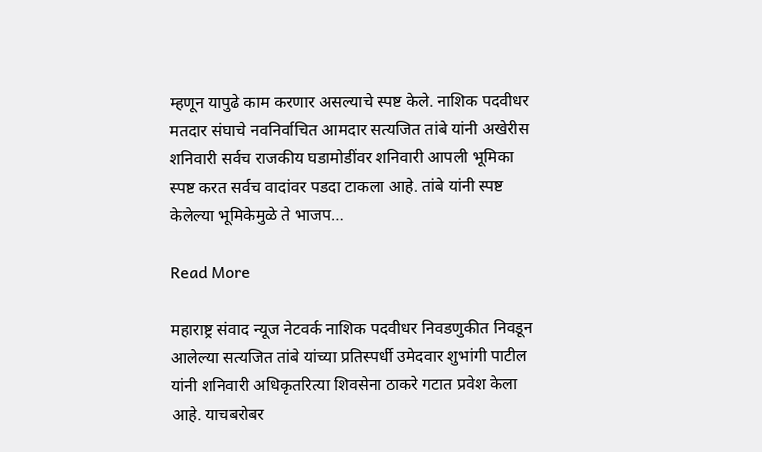म्हणून यापुढे काम करणार असल्याचे स्पष्ट केले. नाशिक पदवीधर मतदार संघाचे नवनिर्वाचित आमदार सत्यजित तांबे यांनी अखेरीस शनिवारी सर्वच राजकीय घडामोडींवर शनिवारी आपली भूमिका स्पष्ट करत सर्वच वादांवर पडदा टाकला आहे. तांबे यांनी स्पष्ट केलेल्या भूमिकेमुळे ते भाजप…

Read More

महाराष्ट्र संवाद न्यूज नेटवर्क नाशिक पदवीधर निवडणुकीत निवडून आलेल्या सत्यजित तांबे यांच्या प्रतिस्पर्धी उमेदवार शुभांगी पाटील यांनी शनिवारी अधिकृतरित्या शिवसेना ठाकरे गटात प्रवेश केला आहे. याचबरोबर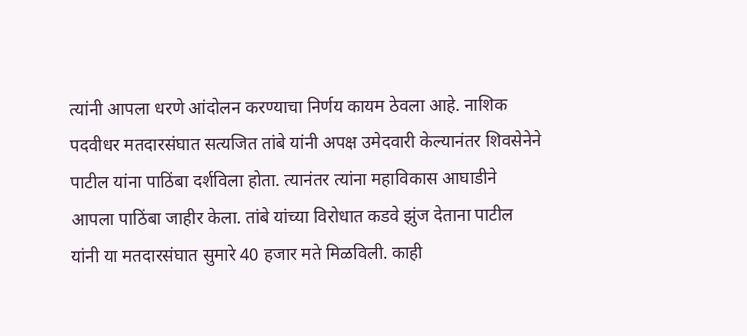त्यांनी आपला धरणे आंदोलन करण्याचा निर्णय कायम ठेवला आहे. नाशिक पदवीधर मतदारसंघात सत्यजित तांबे यांनी अपक्ष उमेदवारी केल्यानंतर शिवसेनेने पाटील यांना पाठिंबा दर्शविला होता. त्यानंतर त्यांना महाविकास आघाडीने आपला पाठिंबा जाहीर केला. तांबे यांच्या विरोधात कडवे झुंज देताना पाटील यांनी या मतदारसंघात सुमारे 40 हजार मते मिळविली. काही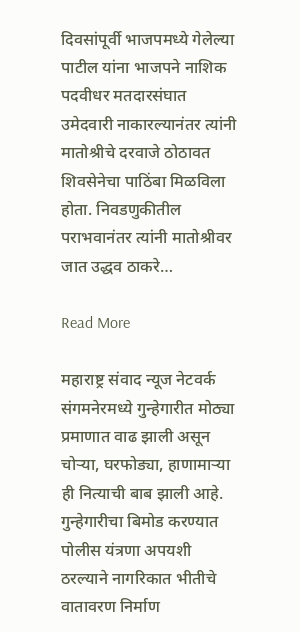दिवसांपूर्वी भाजपमध्ये गेलेल्या पाटील यांना भाजपने नाशिक पदवीधर मतदारसंघात उमेदवारी नाकारल्यानंतर त्यांनी मातोश्रीचे दरवाजे ठोठावत शिवसेनेचा पाठिंबा मिळविला होता. निवडणुकीतील पराभवानंतर त्यांनी मातोश्रीवर जात उद्धव ठाकरे…

Read More

महाराष्ट्र संवाद न्यूज नेटवर्क संगमनेरमध्ये गुन्हेगारीत मोठ्या प्रमाणात वाढ झाली असून चोऱ्या, घरफोड्या, हाणामाऱ्या ही नित्याची बाब झाली आहे. गुन्हेगारीचा बिमोड करण्यात पोलीस यंत्रणा अपयशी ठरल्याने नागरिकात भीतीचे वातावरण निर्माण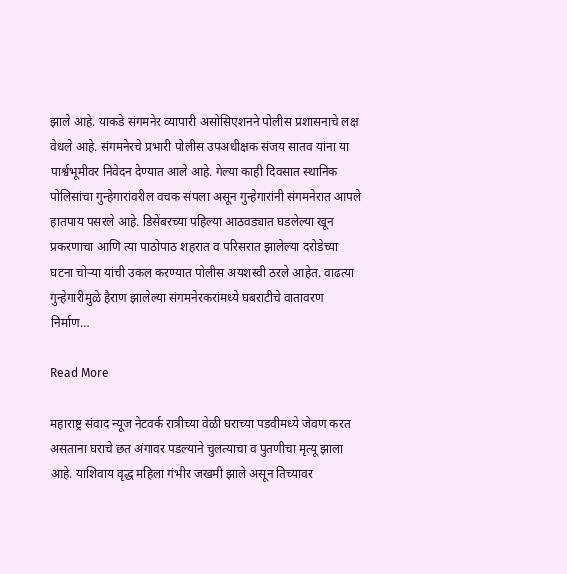झाले आहे. याकडे संगमनेर व्यापारी असोसिएशनने पोलीस प्रशासनाचे लक्ष वेधले आहे. संगमनेरचे प्रभारी पोलीस उपअधीक्षक संजय सातव यांना या पार्श्वभूमीवर निवेदन देण्यात आले आहे. गेल्या काही दिवसात स्थानिक पोलिसांचा गुन्हेगारांवरील वचक संपला असून गुन्हेगारांनी संगमनेरात आपले हातपाय पसरले आहे. डिसेंबरच्या पहिल्या आठवड्यात घडलेल्या खून प्रकरणाचा आणि त्या पाठोपाठ शहरात व परिसरात झालेल्या दरोडेच्या घटना चोऱ्या यांची उकल करण्यात पोलीस अयशस्वी ठरले आहेत. वाढत्या गुन्हेगारीमुळे हैराण झालेल्या संगमनेरकरांमध्ये घबराटीचे वातावरण निर्माण…

Read More

महाराष्ट्र संवाद न्यूज नेटवर्क रात्रीच्या वेळी घराच्या पडवीमध्ये जेवण करत असताना घराचे छत अंगावर पडल्याने चुलत्याचा व पुतणीचा मृत्यू झाला आहे. याशिवाय वृद्ध महिला गंभीर जखमी झाले असून तिच्यावर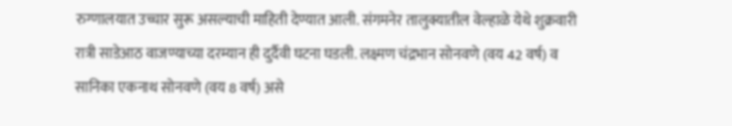रुग्णालयात उच्चार सुरू असल्याची माहिती देण्यात आली. संगमनेर तालुक्यातील वेल्हाळे येथे शुक्रवारी रात्री साडेआठ वाजण्याच्या दरम्यान ही दुर्दैवी घटना घडली. लक्ष्मण चंद्रभान सोनवणे (वय 42 वर्ष) व सानिका एकनाथ सोनवणे (वय 8 वर्ष) असे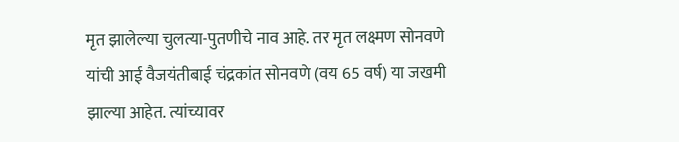मृत झालेल्या चुलत्या-पुतणीचे नाव आहे. तर मृत लक्ष्मण सोनवणे यांची आई वैजयंतीबाई चंद्रकांत सोनवणे (वय 65 वर्ष) या जखमी झाल्या आहेत. त्यांच्यावर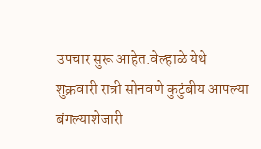उपचार सुरू आहेत.वेल्हाळे येथे शुक्रवारी रात्री सोनवणे कुटुंबीय आपल्या बंगल्याशेजारी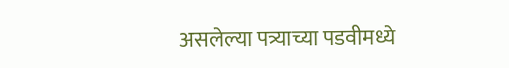असलेल्या पत्र्याच्या पडवीमध्ये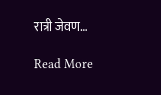रात्री जेवण…

Read More